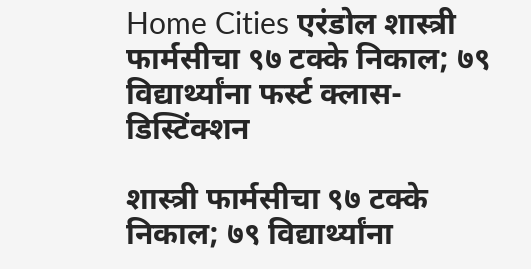Home Cities एरंडोल शास्त्री फार्मसीचा ९७ टक्के निकाल; ७९ विद्यार्थ्यांना फर्स्ट क्लास-डिस्टिंक्शन

शास्त्री फार्मसीचा ९७ टक्के निकाल; ७९ विद्यार्थ्यांना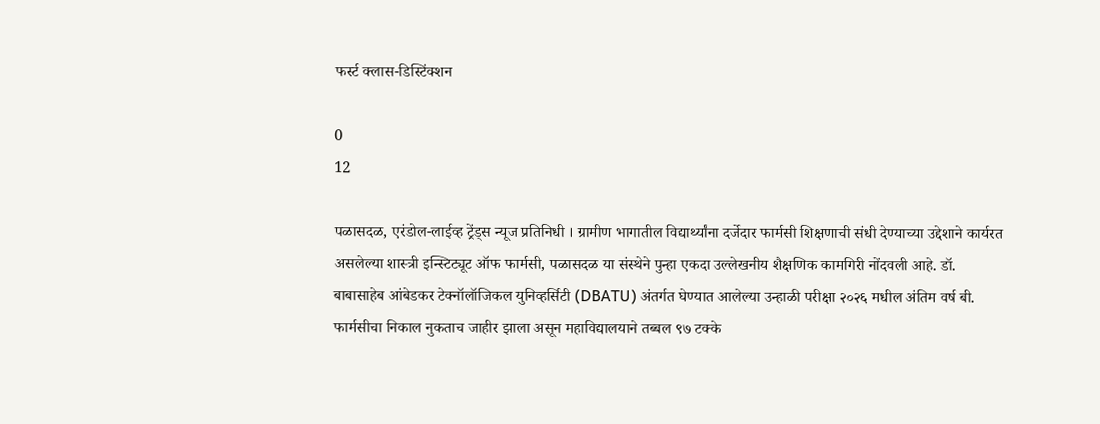फर्स्ट क्लास-डिस्टिंक्शन

0
12

पळासदळ, एरंडोल-लाईव्ह ट्रेंड्स न्यूज प्रतिनिधी । ग्रामीण भागातील विद्यार्थ्यांना दर्जेदार फार्मसी शिक्षणाची संधी देण्याच्या उद्देशाने कार्यरत असलेल्या शास्त्री इन्स्टिट्यूट ऑफ फार्मसी, पळासदळ या संस्थेने पुन्हा एकदा उल्लेखनीय शैक्षणिक कामगिरी नोंदवली आहे. डॉ. बाबासाहेब आंबेडकर टेक्नॉलॉजिकल युनिव्हर्सिटी (DBATU) अंतर्गत घेण्यात आलेल्या उन्हाळी परीक्षा २०२६ मधील अंतिम वर्ष बी. फार्मसीचा निकाल नुकताच जाहीर झाला असून महाविद्यालयाने तब्बल ९७ टक्के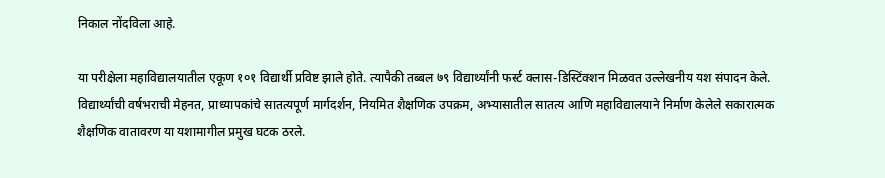निकाल नोंदविला आहे.

या परीक्षेला महाविद्यालयातील एकूण १०१ विद्यार्थी प्रविष्ट झाले होते. त्यापैकी तब्बल ७९ विद्यार्थ्यांनी फर्स्ट क्लास-डिस्टिंक्शन मिळवत उल्लेखनीय यश संपादन केले. विद्यार्थ्यांची वर्षभराची मेहनत, प्राध्यापकांचे सातत्यपूर्ण मार्गदर्शन, नियमित शैक्षणिक उपक्रम, अभ्यासातील सातत्य आणि महाविद्यालयाने निर्माण केलेले सकारात्मक शैक्षणिक वातावरण या यशामागील प्रमुख घटक ठरले.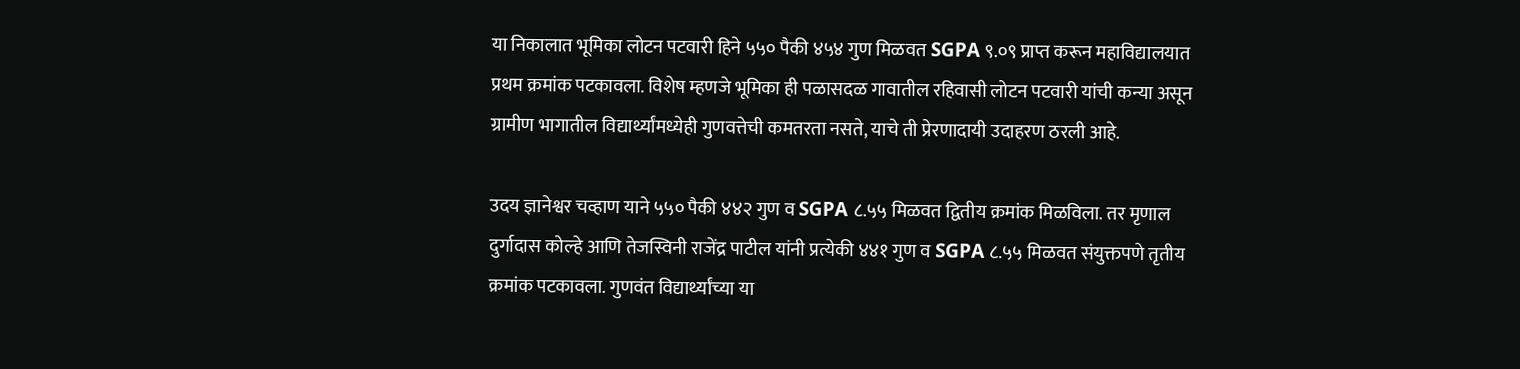या निकालात भूमिका लोटन पटवारी हिने ५५० पैकी ४५४ गुण मिळवत SGPA ९.०९ प्राप्त करून महाविद्यालयात प्रथम क्रमांक पटकावला. विशेष म्हणजे भूमिका ही पळासदळ गावातील रहिवासी लोटन पटवारी यांची कन्या असून ग्रामीण भागातील विद्यार्थ्यांमध्येही गुणवत्तेची कमतरता नसते, याचे ती प्रेरणादायी उदाहरण ठरली आहे.

उदय ज्ञानेश्वर चव्हाण याने ५५० पैकी ४४२ गुण व SGPA ८.५५ मिळवत द्वितीय क्रमांक मिळविला. तर मृणाल दुर्गादास कोल्हे आणि तेजस्विनी राजेंद्र पाटील यांनी प्रत्येकी ४४१ गुण व SGPA ८.५५ मिळवत संयुक्तपणे तृतीय क्रमांक पटकावला. गुणवंत विद्यार्थ्यांच्या या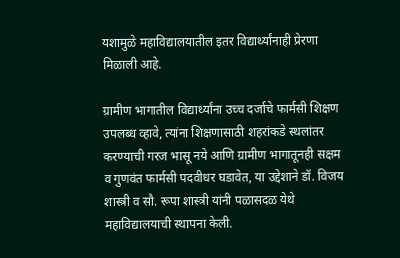यशामुळे महाविद्यालयातील इतर विद्यार्थ्यांनाही प्रेरणा मिळाली आहे.

ग्रामीण भागातील विद्यार्थ्यांना उच्च दर्जाचे फार्मसी शिक्षण उपलब्ध व्हावे, त्यांना शिक्षणासाठी शहरांकडे स्थलांतर करण्याची गरज भासू नये आणि ग्रामीण भागातूनही सक्षम व गुणवंत फार्मसी पदवीधर घडावेत, या उद्देशाने डॉ. विजय शास्त्री व सौ. रूपा शास्त्री यांनी पळासदळ येथे महाविद्यालयाची स्थापना केली.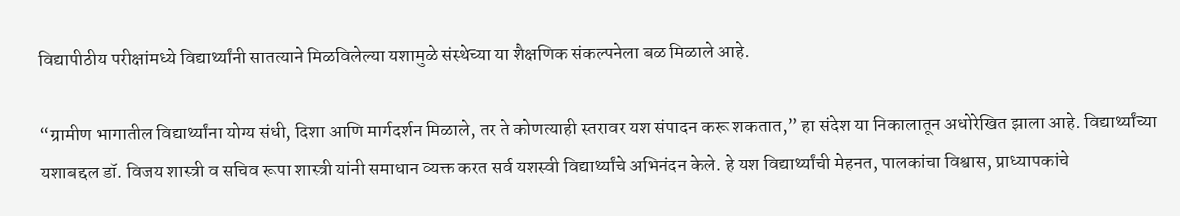विद्यापीठीय परीक्षांमध्ये विद्यार्थ्यांनी सातत्याने मिळविलेल्या यशामुळे संस्थेच्या या शैक्षणिक संकल्पनेला बळ मिळाले आहे.

“ग्रामीण भागातील विद्यार्थ्यांना योग्य संधी, दिशा आणि मार्गदर्शन मिळाले, तर ते कोणत्याही स्तरावर यश संपादन करू शकतात,” हा संदेश या निकालातून अधोरेखित झाला आहे. विद्यार्थ्यांच्या यशाबद्दल डॉ. विजय शास्त्री व सचिव रूपा शास्त्री यांनी समाधान व्यक्त करत सर्व यशस्वी विद्यार्थ्यांचे अभिनंदन केले. हे यश विद्यार्थ्यांची मेहनत, पालकांचा विश्वास, प्राध्यापकांचे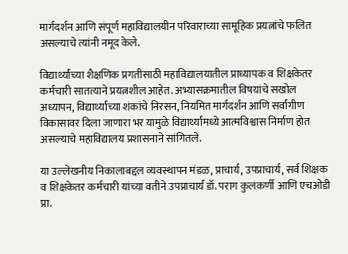मार्गदर्शन आणि संपूर्ण महाविद्यालयीन परिवाराच्या सामूहिक प्रयत्नांचे फलित असल्याचे त्यांनी नमूद केले.

विद्यार्थ्यांच्या शैक्षणिक प्रगतीसाठी महाविद्यालयातील प्राध्यापक व शिक्षकेतर कर्मचारी सातत्याने प्रयत्नशील आहेत. अभ्यासक्रमातील विषयांचे सखोल अध्यापन, विद्यार्थ्यांच्या शंकांचे निरसन, नियमित मार्गदर्शन आणि सर्वांगीण विकासावर दिला जाणारा भर यामुळे विद्यार्थ्यांमध्ये आत्मविश्वास निर्माण होत असल्याचे महाविद्यालय प्रशासनाने सांगितले.

या उल्लेखनीय निकालाबद्दल व्यवस्थापन मंडळ, प्राचार्य, उपप्राचार्य, सर्व शिक्षक व शिक्षकेतर कर्मचारी यांच्या वतीने उपप्राचार्य डॉ. पराग कुलकर्णी आणि एचओडी प्रा.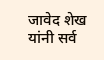जावेद शेख यांनी सर्व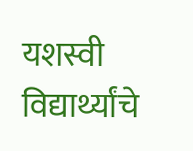यशस्वी विद्यार्थ्यांचे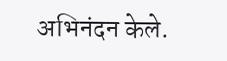अभिनंदन केले.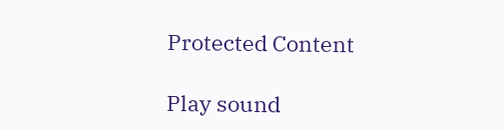Protected Content

Play sound